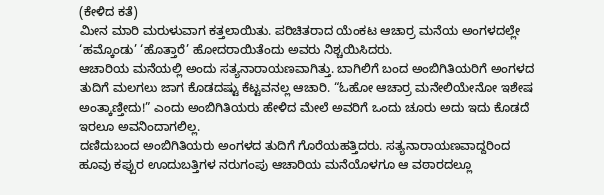(ಕೇಳಿದ ಕತೆ)
ಮೀನ ಮಾರಿ ಮರುಳುವಾಗ ಕತ್ತಲಾಯಿತು. ಪರಿಚಿತರಾದ ಯೆಂಕಟ ಆಚಾರ್ರ ಮನೆಯ ಅಂಗಳದಲ್ಲೇ ‘ಹಮ್ಕೊಂಡು’ ‘ಹೊತ್ತಾರೆ’ ಹೋದರಾಯಿತೆಂದು ಅವರು ನಿಶ್ಚಯಿಸಿದರು.
ಆಚಾರಿಯ ಮನೆಯಲ್ಲಿ ಅಂದು ಸತ್ಯನಾರಾಯಣವಾಗಿತ್ತು. ಬಾಗಿಲಿಗೆ ಬಂದ ಅಂಬಿಗಿತಿಯರಿಗೆ ಅಂಗಳದ ತುದಿಗೆ ಮಲಗಲು ಜಾಗ ಕೊಡದಷ್ಟು ಕೆಟ್ಟವನಲ್ಲ ಆಚಾರಿ. “ಓಹೋ ಆಚಾರ್ರ ಮನೇಲಿಯೇನೋ ಇಶೇಷ ಅಂತ್ಕಾಣ್ತೀದು!” ಎಂದು ಅಂಬಿಗಿತಿಯರು ಹೇಳಿದ ಮೇಲೆ ಅವರಿಗೆ ಒಂದು ಚೂರು ಅದು ಇದು ಕೊಡದೆ ಇರಲೂ ಅವನಿಂದಾಗಲಿಲ್ಲ.
ದಣಿದುಬಂದ ಅಂಬಿಗಿತಿಯರು ಅಂಗಳದ ತುದಿಗೆ ಗೊರೆಯಹತ್ತಿದರು. ಸತ್ಯನಾರಾಯಣವಾದ್ದರಿಂದ ಹೂವು ಕಪ್ಪುರ ಊದುಬತ್ತಿಗಳ ನರುಗಂಪು ಆಚಾರಿಯ ಮನೆಯೊಳಗೂ ಆ ವಠಾರದಲ್ಲೂ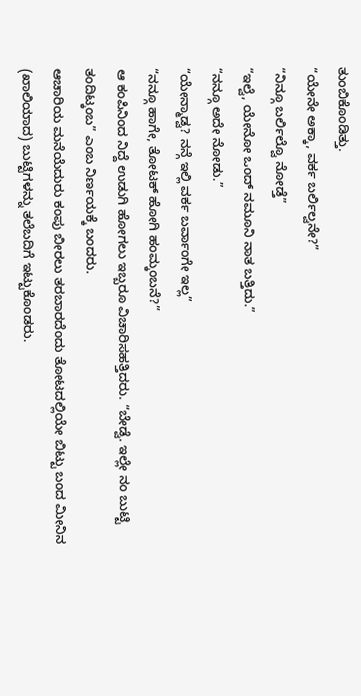ತುಂಬಿಕೊಂಡಿತ್ತು.
“ಯೇನೇ ಅಕ್ಕಾ, ವರ್ಕ ಬರ್ಲಿಲ್ವನೇ?”
“ನಿನ್ಗೂ ಬರ್ಲಿಲ್ವೊ ನೋಡ್ತೆ”
“ಇಲ್ವೆ, ಯೇನೋ ಒಂದ್ ನಮೂನಿ ನಾತ ಬತ್ತಿದು.”
“ನನ್ಗೂ ಅದೇ ನೋಡು.”
“ಯೇನ್ಮಾಡ್ವ? ನನ್ಗೆ ಇಲ್ಲಿ ವರ್ಕ ಬರ್ವಾಂಗೇ ಇಲ್ಲ”
“ನನ್ಗೂ ಹಾಗೇ, ತೋಟಕ್ ಹೋಗಿ ಹಂಮ್ಕಂಬನೆ?”
ಆ ಕಂಪಿನಿಂದ ನಿದ್ದೆ ಉಡುಗಿ ಹೋಗಲು ಇಬ್ಬರೂ ವಿಚಾರಿಸಹತ್ತಿದರು. “ಬೇಡ್ವೆ. ಇಲ್ಲೇ ನಂ ಬುಟ್ಟಿ ತಂದಿಟ್ಕಂಬ” ಎಂಬ ನಿರ್ಣಯಕ್ಕೆ ಬಂದರು.
ಆಚಾರಿಯ ಮನೆಯೆದುರು ಕಂಪು ಬೀರಲು ತರಬಾರದೆಂದು ತೋಟದಲ್ಲಿಯೇ ಬಿಟ್ಟು ಬಂದ ಮೀನಿನ (ಖಾಲಿಯಾದ) ಬುಟ್ಟಿಗಳನ್ನು ತಲೆಬದಿಗೆ ಇಟ್ಟುಕೊಂಡರು.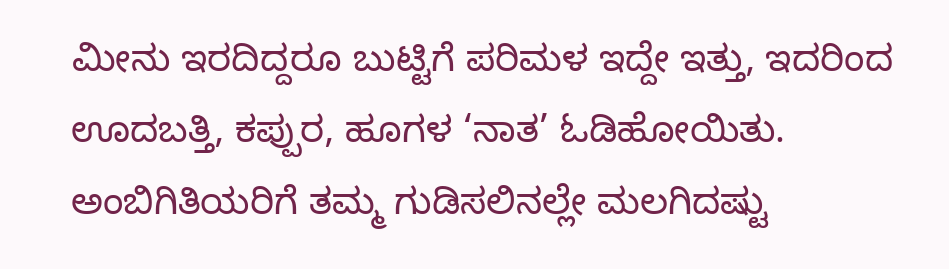ಮೀನು ಇರದಿದ್ದರೂ ಬುಟ್ಟಿಗೆ ಪರಿಮಳ ಇದ್ದೇ ಇತ್ತು, ಇದರಿಂದ ಊದಬತ್ತಿ, ಕಪ್ಪುರ, ಹೂಗಳ ‘ನಾತ’ ಓಡಿಹೋಯಿತು.
ಅಂಬಿಗಿತಿಯರಿಗೆ ತಮ್ಮ ಗುಡಿಸಲಿನಲ್ಲೇ ಮಲಗಿದಷ್ಟು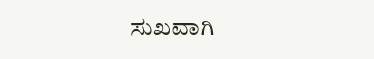ಸುಖವಾಗಿ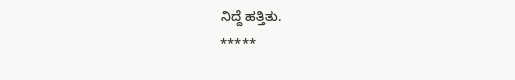ನಿದ್ದೆ ಹತ್ತಿತು.
*****